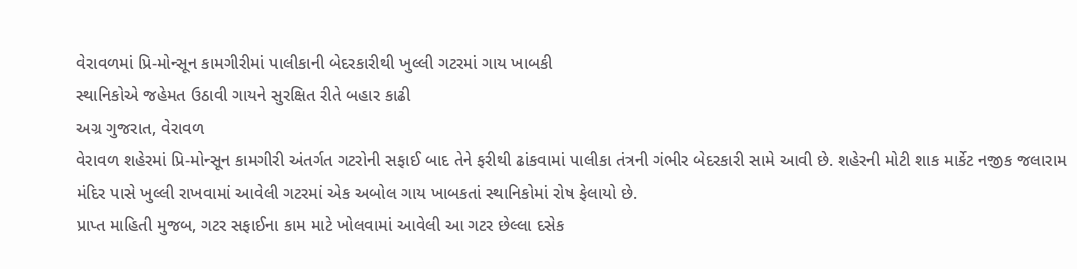વેરાવળમાં પ્રિ-મોન્સૂન કામગીરીમાં પાલીકાની બેદરકારીથી ખુલ્લી ગટરમાં ગાય ખાબકી
સ્થાનિકોએ જહેમત ઉઠાવી ગાયને સુરક્ષિત રીતે બહાર કાઢી
અગ્ર ગુજરાત, વેરાવળ
વેરાવળ શહેરમાં પ્રિ-મોન્સૂન કામગીરી અંતર્ગત ગટરોની સફાઈ બાદ તેને ફરીથી ઢાંકવામાં પાલીકા તંત્રની ગંભીર બેદરકારી સામે આવી છે. શહેરની મોટી શાક માર્કેટ નજીક જલારામ મંદિર પાસે ખુલ્લી રાખવામાં આવેલી ગટરમાં એક અબોલ ગાય ખાબકતાં સ્થાનિકોમાં રોષ ફેલાયો છે.
પ્રાપ્ત માહિતી મુજબ, ગટર સફાઈના કામ માટે ખોલવામાં આવેલી આ ગટર છેલ્લા દસેક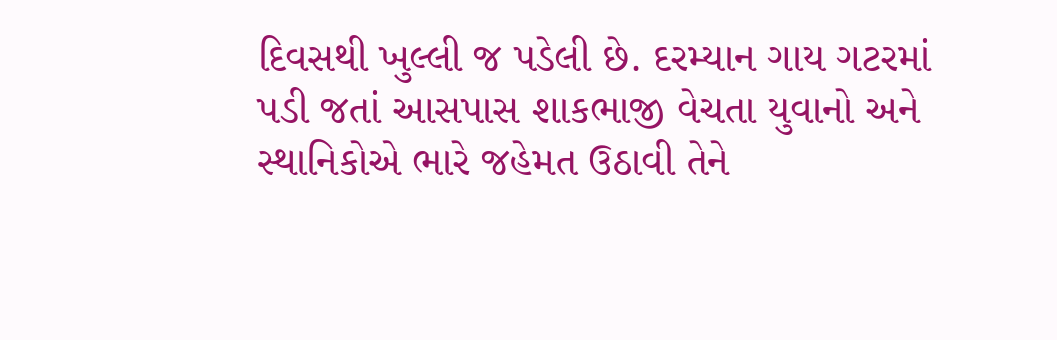દિવસથી ખુલ્લી જ પડેલી છે. દરમ્યાન ગાય ગટરમાં પડી જતાં આસપાસ શાકભાજી વેચતા યુવાનો અને સ્થાનિકોએ ભારે જહેમત ઉઠાવી તેને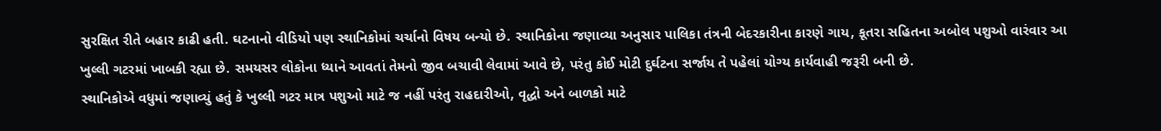સુરક્ષિત રીતે બહાર કાઢી હતી. ઘટનાનો વીડિયો પણ સ્થાનિકોમાં ચર્ચાનો વિષય બન્યો છે. સ્થાનિકોના જણાવ્યા અનુસાર પાલિકા તંત્રની બેદરકારીના કારણે ગાય, કૂતરા સહિતના અબોલ પશુઓ વારંવાર આ ખુલ્લી ગટરમાં ખાબકી રહ્યા છે. સમયસર લોકોના ધ્યાને આવતાં તેમનો જીવ બચાવી લેવામાં આવે છે, પરંતુ કોઈ મોટી દુર્ઘટના સર્જાય તે પહેલાં યોગ્ય કાર્યવાહી જરૂરી બની છે.
સ્થાનિકોએ વધુમાં જણાવ્યું હતું કે ખુલ્લી ગટર માત્ર પશુઓ માટે જ નહીં પરંતુ રાહદારીઓ, વૃદ્ધો અને બાળકો માટે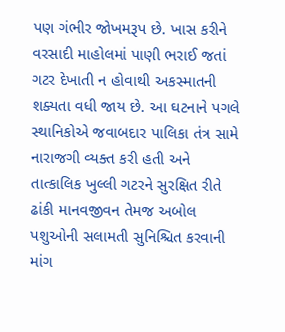પણ ગંભીર જોખમરૂપ છે. ખાસ કરીને વરસાદી માહોલમાં પાણી ભરાઈ જતાં ગટર દેખાતી ન હોવાથી અકસ્માતની શક્યતા વધી જાય છે. આ ઘટનાને પગલે સ્થાનિકોએ જવાબદાર પાલિકા તંત્ર સામે નારાજગી વ્યક્ત કરી હતી અને તાત્કાલિક ખુલ્લી ગટરને સુરક્ષિત રીતે ઢાંકી માનવજીવન તેમજ અબોલ પશુઓની સલામતી સુનિશ્ચિત કરવાની માંગ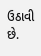ઉઠાવી છે.